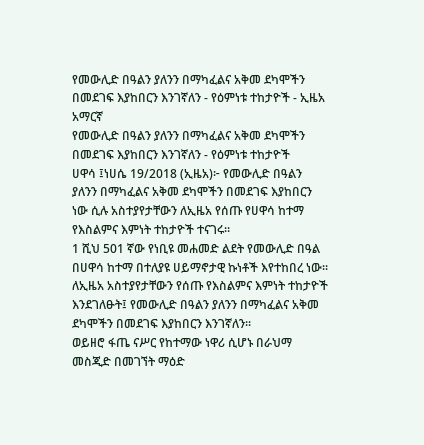የመውሊድ በዓልን ያለንን በማካፈልና አቅመ ደካሞችን በመደገፍ እያከበርን እንገኛለን - የዕምነቱ ተከታዮች - ኢዜአ አማርኛ
የመውሊድ በዓልን ያለንን በማካፈልና አቅመ ደካሞችን በመደገፍ እያከበርን እንገኛለን - የዕምነቱ ተከታዮች
ሀዋሳ ፤ነሀሴ 19/2018 (ኢዜአ)፦ የመውሊድ በዓልን ያለንን በማካፈልና አቅመ ደካሞችን በመደገፍ እያከበርን ነው ሲሉ አስተያየታቸውን ለኢዜአ የሰጡ የሀዋሳ ከተማ የእስልምና እምነት ተከታዮች ተናገሩ።
1 ሺህ 501 ኛው የነቢዩ መሐመድ ልደት የመውሊድ በዓል በሀዋሳ ከተማ በተለያዩ ሀይማኖታዊ ኩነቶች እየተከበረ ነው፡፡
ለኢዜአ አስተያየታቸውን የሰጡ የእስልምና እምነት ተከታዮች እንደገለፁት፤ የመውሊድ በዓልን ያለንን በማካፈልና አቅመ ደካሞችን በመደገፍ እያከበርን እንገኛለን፡፡
ወይዘሮ ፋጤ ናሥር የከተማው ነዋሪ ሲሆኑ በራህማ መስጂድ በመገኘት ማዕድ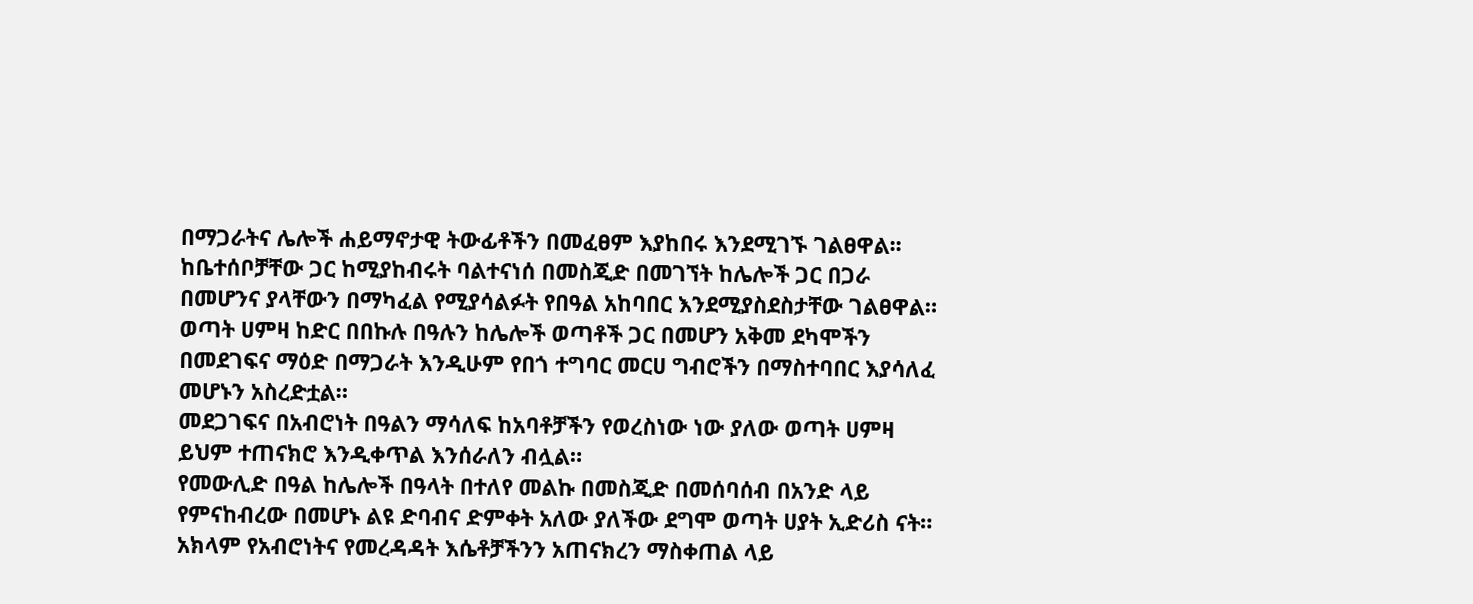በማጋራትና ሌሎች ሐይማኖታዊ ትውፊቶችን በመፈፀም እያከበሩ እንደሚገኙ ገልፀዋል፡፡
ከቤተሰቦቻቸው ጋር ከሚያከብሩት ባልተናነሰ በመስጂድ በመገኘት ከሌሎች ጋር በጋራ በመሆንና ያላቸውን በማካፈል የሚያሳልፉት የበዓል አከባበር እንደሚያስደስታቸው ገልፀዋል።
ወጣት ሀምዛ ከድር በበኩሉ በዓሉን ከሌሎች ወጣቶች ጋር በመሆን አቅመ ደካሞችን በመደገፍና ማዕድ በማጋራት እንዲሁም የበጎ ተግባር መርሀ ግብሮችን በማስተባበር እያሳለፈ መሆኑን አስረድቷል።
መደጋገፍና በአብሮነት በዓልን ማሳለፍ ከአባቶቻችን የወረስነው ነው ያለው ወጣት ሀምዛ ይህም ተጠናክሮ እንዲቀጥል እንሰራለን ብሏል።
የመውሊድ በዓል ከሌሎች በዓላት በተለየ መልኩ በመስጂድ በመሰባሰብ በአንድ ላይ የምናከብረው በመሆኑ ልዩ ድባብና ድምቀት አለው ያለችው ደግሞ ወጣት ሀያት ኢድሪስ ናት።
አክላም የአብሮነትና የመረዳዳት እሴቶቻችንን አጠናክረን ማስቀጠል ላይ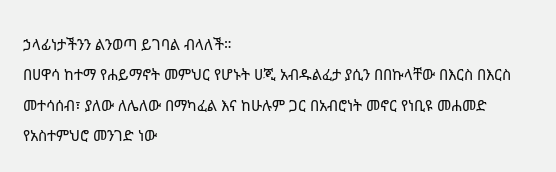ኃላፊነታችንን ልንወጣ ይገባል ብላለች።
በሀዋሳ ከተማ የሐይማኖት መምህር የሆኑት ሀጂ አብዱልፈታ ያሲን በበኩላቸው በእርስ በእርስ መተሳሰብ፣ ያለው ለሌለው በማካፈል እና ከሁሉም ጋር በአብሮነት መኖር የነቢዩ መሐመድ የአስተምህሮ መንገድ ነው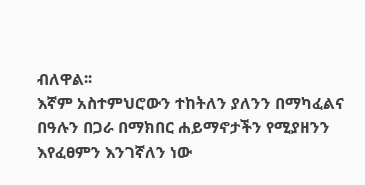ብለዋል፡፡
እኛም አስተምህሮውን ተከትለን ያለንን በማካፈልና በዓሉን በጋራ በማክበር ሐይማኖታችን የሚያዘንን እየፈፀምን እንገኛለን ነው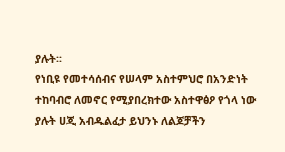ያሉት፡፡
የነቢዩ የመተሳሰብና የሠላም አስተምህሮ በአንድነት ተከባብሮ ለመኖር የሚያበረክተው አስተዋፅዖ የጎላ ነው ያሉት ሀጂ አብዱልፈታ ይህንኑ ለልጆቻችን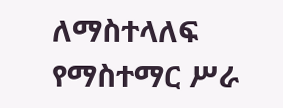ለማስተላለፍ የማስተማር ሥራ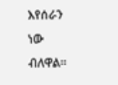እየሰራን ነው ብለዋል፡፡